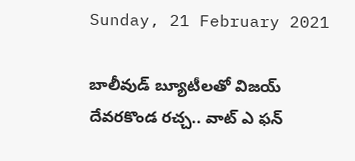Sunday, 21 February 2021

బాలీవుడ్ బ్యూటీలతో విజయ్ దేవరకొండ రచ్చ.. వాట్ ఎ ఫన్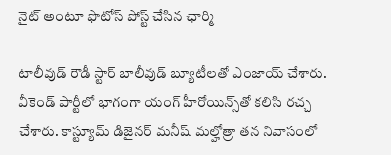నైట్ అంటూ ఫొటోస్ పోస్ట్ చేసిన ఛార్మి

టాలీవుడ్ రౌడీ స్టార్ బాలీవుడ్ బ్యూటీలతో ఎంజాయ్ చేశారు. వీకెండ్ పార్టీలో భాగంగా యంగ్ హీరోయిన్స్‌తో కలిసి రచ్చ చేశారు. కాస్ట్యూమ్ డిజైనర్ మనీష్ మల్హోత్రా తన నివాసంలో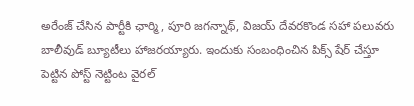అరేంజ్ చేసిన పార్టీకి ఛార్మి, పూరి జగన్నాథ్, విజయ్ దేవరకొండ సహా పలువరు బాలీవుడ్ బ్యూటీలు హాజరయ్యారు. ఇందుకు సంబంధించిన పిక్స్ షేర్ చేస్తూ పెట్టిన పోస్ట్ నెట్టింట వైరల్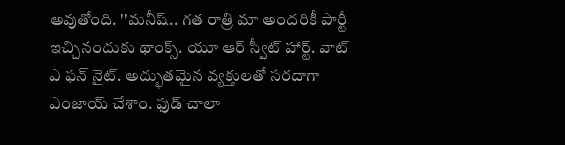అవుతోంది. ''మనీష్.. గత రాత్రి మా అందరికీ పార్టీ ఇచ్చినందుకు థాంక్స్. యూ ఆర్ స్వీట్ హార్ట్. వాట్ ఎ ఫన్ నైట్. అద్భుతమైన వ్యక్తులతో సరదాగా ఎంజాయ్ చేశాం. ఫుడ్ చాలా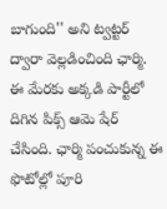బాగుంది'' అని ట్వట్టర్ ద్వారా వెల్లడించింది ఛార్మి. ఈ మేరకు అక్కడి పార్టీలో దిగిన పిక్స్ ఆమె షేర్ చేసింది. ఛార్మి పంచుకున్న ఈ ఫొటోల్లో పూరి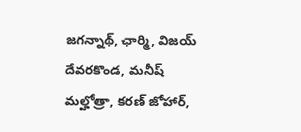జగన్నాథ్, ఛార్మి, విజయ్ దేవరకొండ, మనీష్ మల్హోత్రా, కరణ్ జోహార్,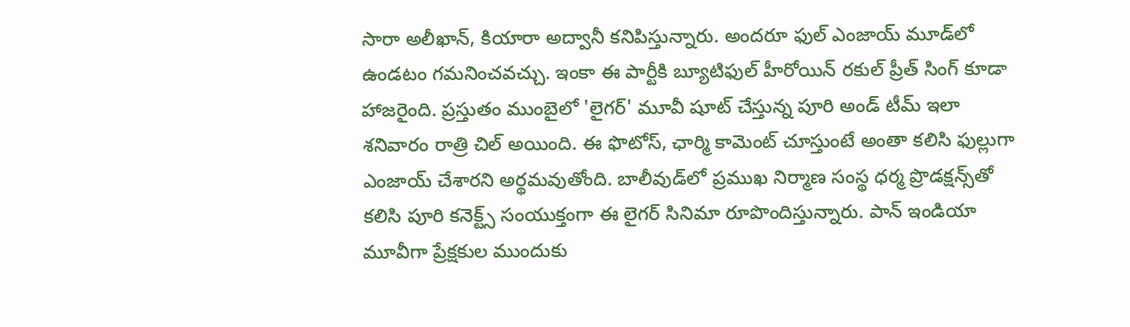సారా అలీఖాన్, కియారా అద్వానీ కనిపిస్తున్నారు. అందరూ ఫుల్ ఎంజాయ్ మూడ్‌లో ఉండటం గమనించవచ్చు. ఇంకా ఈ పార్టీకి బ్యూటిఫుల్ హీరోయిన్ రకుల్ ప్రీత్ సింగ్ కూడా హాజరైంది. ప్రస్తుతం ముంబైలో 'లైగర్' మూవీ షూట్ చేస్తున్న పూరి అండ్ టీమ్ ఇలా శనివారం రాత్రి చిల్ అయింది. ఈ ఫొటోస్, ఛార్మి కామెంట్ చూస్తుంటే అంతా కలిసి ఫుల్లుగా ఎంజాయ్ చేశారని అర్థమవుతోంది. బాలీవుడ్‌లో ప్రముఖ నిర్మాణ సంస్థ ధర్మ ప్రొడక్షన్స్‌తో కలిసి పూరి కనెక్ట్స్ సంయుక్తంగా ఈ లైగర్ సినిమా రూపొందిస్తున్నారు. పాన్ ఇండియా మూవీగా ప్రేక్షకుల ముందుకు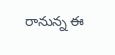రానున్న ఈ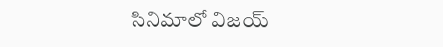సినిమాలో విజయ్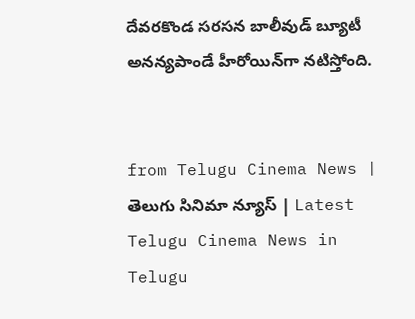దేవరకొండ సరసన బాలీవుడ్ బ్యూటీ అనన్యపాండే హీరోయిన్‌గా నటిస్తోంది.


from Telugu Cinema News | తెలుగు సినిమా న్యూస్ | Latest Telugu Cinema News in Telugu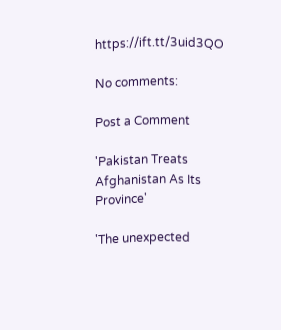https://ift.tt/3uid3QO

No comments:

Post a Comment

'Pakistan Treats Afghanistan As Its Province'

'The unexpected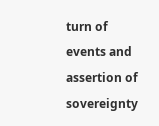turn of events and assertion of sovereignty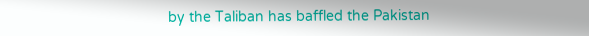by the Taliban has baffled the Pakistan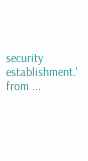security establishment.' from ...